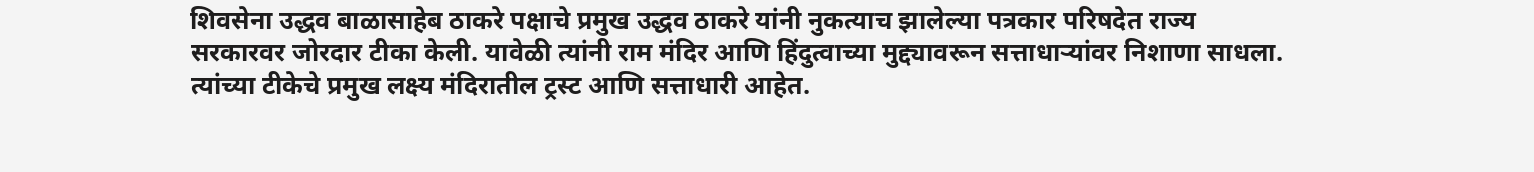शिवसेना उद्धव बाळासाहेब ठाकरे पक्षाचे प्रमुख उद्धव ठाकरे यांनी नुकत्याच झालेल्या पत्रकार परिषदेत राज्य सरकारवर जोरदार टीका केली. यावेळी त्यांनी राम मंदिर आणि हिंदुत्वाच्या मुद्द्यावरून सत्ताधाऱ्यांवर निशाणा साधला. त्यांच्या टीकेचे प्रमुख लक्ष्य मंदिरातील ट्रस्ट आणि सत्ताधारी आहेत.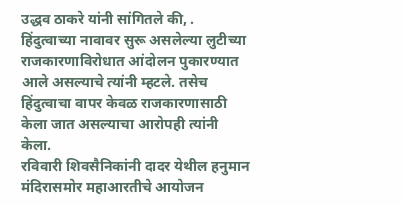उद्धव ठाकरे यांनी सांगितले की, . हिंदुत्वाच्या नावावर सुरू असलेल्या लुटीच्या राजकारणाविरोधात आंदोलन पुकारण्यात आले असल्याचे त्यांनी म्हटले. तसेच हिंदुत्वाचा वापर केवळ राजकारणासाठी केला जात असल्याचा आरोपही त्यांनी केला.
रविवारी शिवसैनिकांनी दादर येथील हनुमान मंदिरासमोर महाआरतीचे आयोजन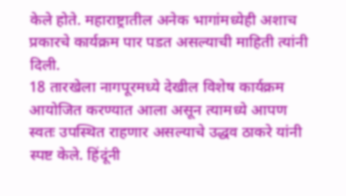केले होते. महाराष्ट्रातील अनेक भागांमध्येही अशाच प्रकारचे कार्यक्रम पार पडत असल्याची माहिती त्यांनी दिली.
18 तारखेला नागपूरमध्ये देखील विशेष कार्यक्रम आयोजित करण्यात आला असून त्यामध्ये आपण स्वतः उपस्थित राहणार असल्याचे उद्धव ठाकरे यांनी स्पष्ट केले. हिंदूंनी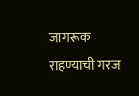जागरूक राहण्याची गरज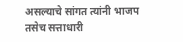असल्याचे सांगत त्यांनी भाजप तसेच सत्ताधारी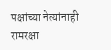पक्षांच्या नेत्यांनाही रामरक्षा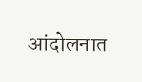आंदोलनात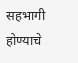सहभागी होण्याचे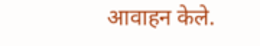आवाहन केले.